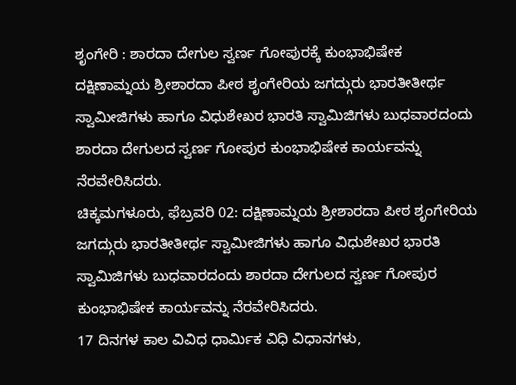ಶೃಂಗೇರಿ : ಶಾರದಾ ದೇಗುಲ ಸ್ವರ್ಣ ಗೋಪುರಕ್ಕೆ ಕುಂಭಾಭಿಷೇಕ
ದಕ್ಷಿಣಾಮ್ನಯ ಶ್ರೀಶಾರದಾ ಪೀಠ ಶೃಂಗೇರಿಯ ಜಗದ್ಗುರು ಭಾರತೀತೀರ್ಥ ಸ್ವಾಮೀಜಿಗಳು ಹಾಗೂ ವಿಧುಶೇಖರ ಭಾರತಿ ಸ್ವಾಮಿಜಿಗಳು ಬುಧವಾರದಂದು ಶಾರದಾ ದೇಗುಲದ ಸ್ವರ್ಣ ಗೋಪುರ ಕುಂಭಾಭಿಷೇಕ ಕಾರ್ಯವನ್ನು ನೆರವೇರಿಸಿದರು.
ಚಿಕ್ಕಮಗಳೂರು, ಫೆಬ್ರವರಿ 02: ದಕ್ಷಿಣಾಮ್ನಯ ಶ್ರೀಶಾರದಾ ಪೀಠ ಶೃಂಗೇರಿಯ ಜಗದ್ಗುರು ಭಾರತೀತೀರ್ಥ ಸ್ವಾಮೀಜಿಗಳು ಹಾಗೂ ವಿಧುಶೇಖರ ಭಾರತಿ ಸ್ವಾಮಿಜಿಗಳು ಬುಧವಾರದಂದು ಶಾರದಾ ದೇಗುಲದ ಸ್ವರ್ಣ ಗೋಪುರ ಕುಂಭಾಭಿಷೇಕ ಕಾರ್ಯವನ್ನು ನೆರವೇರಿಸಿದರು.
17 ದಿನಗಳ ಕಾಲ ವಿವಿಧ ಧಾರ್ಮಿಕ ವಿಧಿ ವಿಧಾನಗಳು,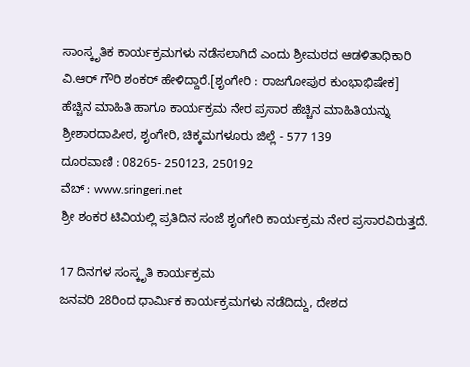ಸಾಂಸ್ಕೃತಿಕ ಕಾರ್ಯಕ್ರಮಗಳು ನಡೆಸಲಾಗಿದೆ ಎಂದು ಶ್ರೀಮಠದ ಆಡಳಿತಾಧಿಕಾರಿ ವಿ.ಆರ್ ಗೌರಿ ಶಂಕರ್ ಹೇಳಿದ್ದಾರೆ.[ಶೃಂಗೇರಿ : ರಾಜಗೋಪುರ ಕುಂಭಾಭಿಷೇಕ]
ಹೆಚ್ಚಿನ ಮಾಹಿತಿ ಹಾಗೂ ಕಾರ್ಯಕ್ರಮ ನೇರ ಪ್ರಸಾರ ಹೆಚ್ಚಿನ ಮಾಹಿತಿಯನ್ನು
ಶ್ರೀಶಾರದಾಪೀಠ, ಶೃಂಗೇರಿ, ಚಿಕ್ಕಮಗಳೂರು ಜಿಲ್ಲೆ - 577 139
ದೂರವಾಣಿ : 08265- 250123, 250192
ವೆಬ್ : www.sringeri.net
ಶ್ರೀ ಶಂಕರ ಟಿವಿಯಲ್ಲಿ ಪ್ರತಿದಿನ ಸಂಜೆ ಶೃಂಗೇರಿ ಕಾರ್ಯಕ್ರಮ ನೇರ ಪ್ರಸಾರವಿರುತ್ತದೆ.

17 ದಿನಗಳ ಸಂಸ್ಕೃತಿ ಕಾರ್ಯಕ್ರಮ
ಜನವರಿ 28ರಿಂದ ಧಾರ್ಮಿಕ ಕಾರ್ಯಕ್ರಮಗಳು ನಡೆದಿದ್ದು, ದೇಶದ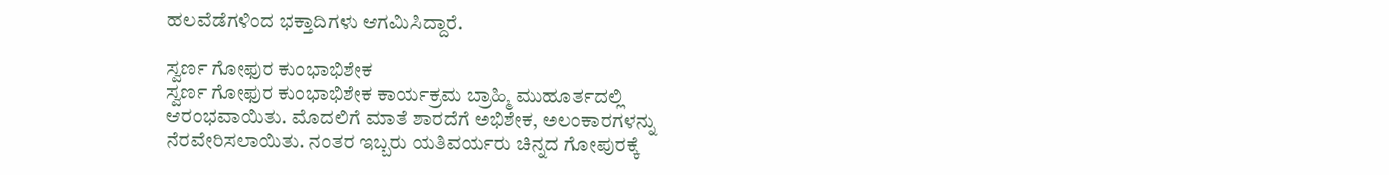ಹಲವೆಡೆಗಳಿಂದ ಭಕ್ತಾದಿಗಳು ಆಗಮಿಸಿದ್ದಾರೆ.

ಸ್ವರ್ಣ ಗೋಫುರ ಕುಂಭಾಭಿಶೇಕ
ಸ್ವರ್ಣ ಗೋಫುರ ಕುಂಭಾಭಿಶೇಕ ಕಾರ್ಯಕ್ರಮ ಬ್ರಾಹ್ಮಿ ಮುಹೂರ್ತದಲ್ಲಿ ಆರಂಭವಾಯಿತು. ಮೊದಲಿಗೆ ಮಾತೆ ಶಾರದೆಗೆ ಅಭಿಶೇಕ, ಅಲಂಕಾರಗಳನ್ನು ನೆರವೇರಿಸಲಾಯಿತು. ನಂತರ ಇಬ್ಬರು ಯತಿವರ್ಯರು ಚಿನ್ನದ ಗೋಪುರಕ್ಕೆ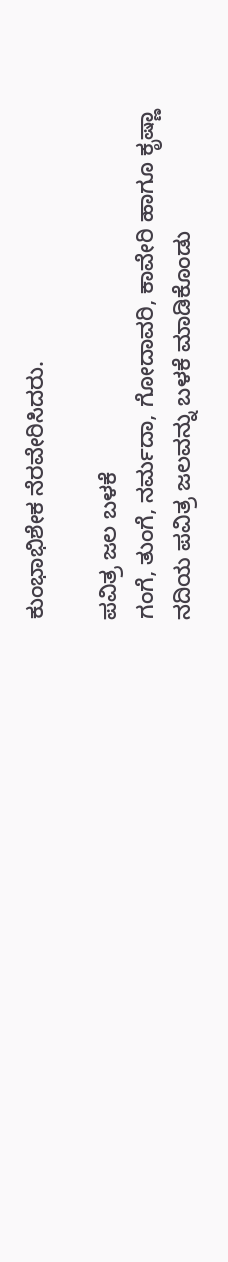ಕುಂಭಾಭಿಶೇಕ ನೆರವೇರಿಸಿದರು.

ಪವಿತ್ರ ಜಲ ಬಳಕೆ
ಗಂಗೆ, ತುಂಗೆ, ನರ್ಮದಾ, ಗೋದಾವರಿ, ಕಾವೇರಿ ಹಾಗೂ ಕೃಷ್ಣಾ ನದಿಯ ಪವಿತ್ರ ಜಲವನ್ನು ಬಳಕೆ ಮಾಡಿಕೊಂಡು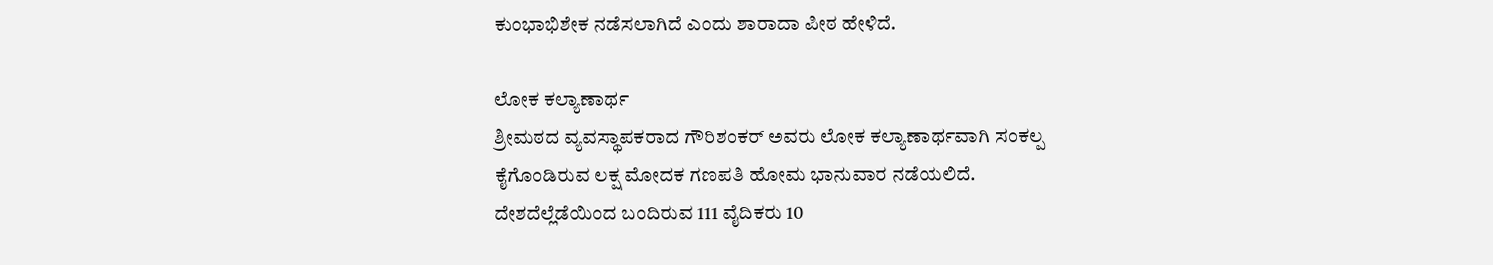ಕುಂಭಾಭಿಶೇಕ ನಡೆಸಲಾಗಿದೆ ಎಂದು ಶಾರಾದಾ ಪೀಠ ಹೇಳಿದೆ.

ಲೋಕ ಕಲ್ಯಾಣಾರ್ಥ
ಶ್ರೀಮಠದ ವ್ಯವಸ್ಥಾಪಕರಾದ ಗೌರಿಶಂಕರ್ ಅವರು ಲೋಕ ಕಲ್ಯಾಣಾರ್ಥವಾಗಿ ಸಂಕಲ್ಪ ಕೈಗೊಂಡಿರುವ ಲಕ್ಷ ಮೋದಕ ಗಣಪತಿ ಹೋಮ ಭಾನುವಾರ ನಡೆಯಲಿದೆ. ದೇಶದೆಲ್ಲೆಡೆಯಿಂದ ಬಂದಿರುವ 111 ವೈದಿಕರು 10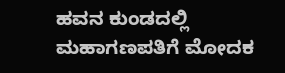ಹವನ ಕುಂಡದಲ್ಲಿ ಮಹಾಗಣಪತಿಗೆ ಮೋದಕ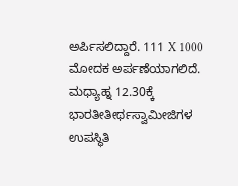ಅರ್ಪಿಸಲಿದ್ದಾರೆ. 111 X 1000 ಮೋದಕ ಅರ್ಪಣೆಯಾಗಲಿದೆ. ಮಧ್ಯಾಹ್ನ 12.30ಕ್ಕೆ ಭಾರತೀತೀರ್ಥಸ್ವಾಮೀಜಿಗಳ ಉಪಸ್ಥಿತಿ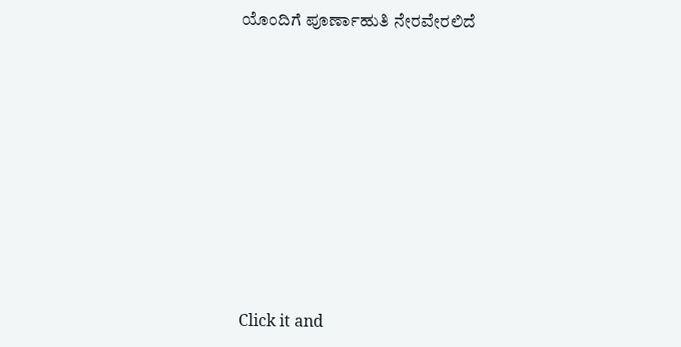ಯೊಂದಿಗೆ ಪೂರ್ಣಾಹುತಿ ನೇರವೇರಲಿದೆ












Click it and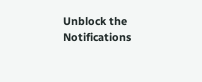Unblock the Notifications